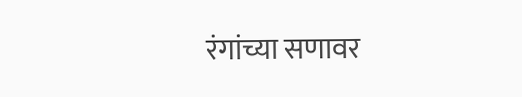रंगांच्या सणावर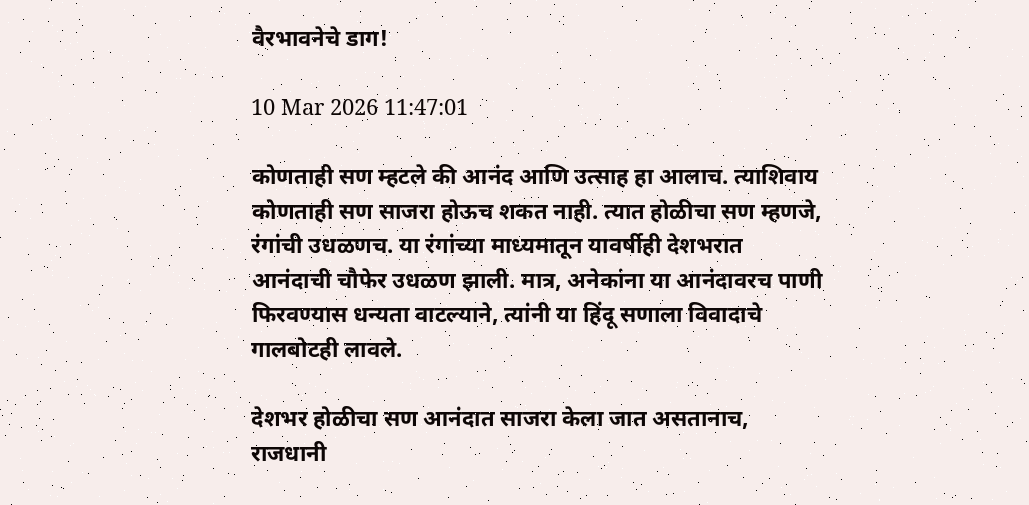वैरभावनेचे डाग!

10 Mar 2026 11:47:01

कोणताही सण म्हटले की आनंद आणि उत्साह हा आलाच. त्याशिवाय कोणताही सण साजरा होऊच शकत नाही. त्यात होळीचा सण म्हणजे, रंगांची उधळणच. या रंगांच्या माध्यमातून यावर्षीही देशभरात आनंदाची चौफेर उधळण झाली. मात्र, अनेकांना या आनंदावरच पाणी फिरवण्यास धन्यता वाटल्याने, त्यांनी या हिंदू सणाला विवादाचे गालबोटही लावले.

देशभर होळीचा सण आनंदात साजरा केला जात असतानाच, राजधानी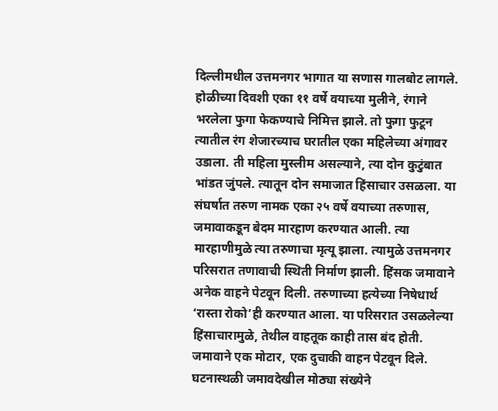दिल्लीमधील उत्तमनगर भागात या सणास गालबोट लागले. होळीच्या दिवशी एका ११ वर्षे वयाच्या मुलीने, रंगाने भरलेला फुगा फेकण्याचे निमित्त झाले. तो फुगा फुटून त्यातील रंग शेजारच्याच घरातील एका महिलेच्या अंगावर उडाला. ती महिला मुस्लीम असल्याने, त्या दोन कुटुंबात भांडत जुंपले. त्यातून दोन समाजात हिंसाचार उसळला. या संघर्षात तरुण नामक एका २५ वर्षे वयाच्या तरुणास, जमावाकडून बेदम मारहाण करण्यात आली. त्या मारहाणीमुळे त्या तरुणाचा मृत्यू झाला. त्यामुळे उत्तमनगर परिसरात तणावाची स्थिती निर्माण झाली. हिंसक जमावाने अनेक वाहने पेटवून दिली. तरुणाच्या हत्येच्या निषेधार्थ ‘रास्ता रोको’ही करण्यात आला. या परिसरात उसळलेल्या हिंसाचारामुळे, तेथील वाहतूक काही तास बंद होती. जमावाने एक मोटार, एक दुचाकी वाहन पेटवून दिले. घटनास्थळी जमावदेखील मोठ्या संख्येने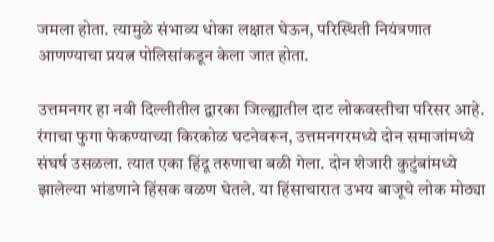जमला होता. त्यामुळे संभाव्य धोका लक्षात घेऊन, परिस्थिती नियंत्रणात आणण्याचा प्रयत्न पोलिसांकडून केला जात होता.

उत्तमनगर हा नवी दिल्लीतील द्वारका जिल्ह्यातील दाट लोकवस्तीचा परिसर आहे. रंगाचा फुगा फेकण्याच्या किरकोळ घटनेवरून, उत्तमनगरमध्ये दोन समाजांमध्ये संघर्ष उसळला. त्यात एका हिंदू तरुणाचा बळी गेला. दोन शेजारी कुटुंबांमध्ये झालेल्या भांडणाने हिंसक वळण घेतले. या हिंसाचारात उभय बाजूचे लोक मोठ्या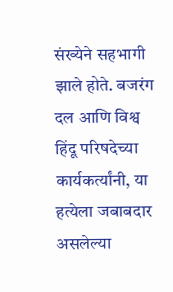संख्येने सहभागी झाले होते. बजरंग दल आणि विश्व हिंदू परिषदेच्या कार्यकर्त्यांनी, या हत्येला जबाबदार असलेल्या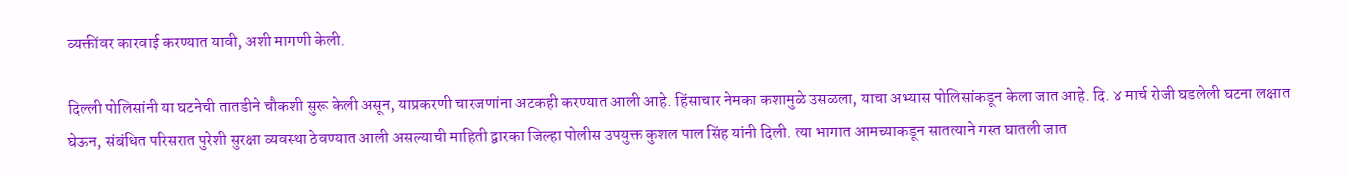व्यक्तींवर कारवाई करण्यात यावी, अशी मागणी केली.

दिल्ली पोलिसांनी या घटनेची तातडीने चौकशी सुरू केली असून, याप्रकरणी चारजणांना अटकही करण्यात आली आहे. हिंसाचार नेमका कशामुळे उसळला, याचा अभ्यास पोलिसांकडून केला जात आहे. दि. ४ मार्च रोजी घडलेली घटना लक्षात घेऊन, संबंधित परिसरात पुरेशी सुरक्षा व्यवस्था ठेवण्यात आली असल्याची माहिती द्वारका जिल्हा पोलीस उपयुक्त कुशल पाल सिंह यांनी दिली. त्या भागात आमच्याकडून सातत्याने गस्त घातली जात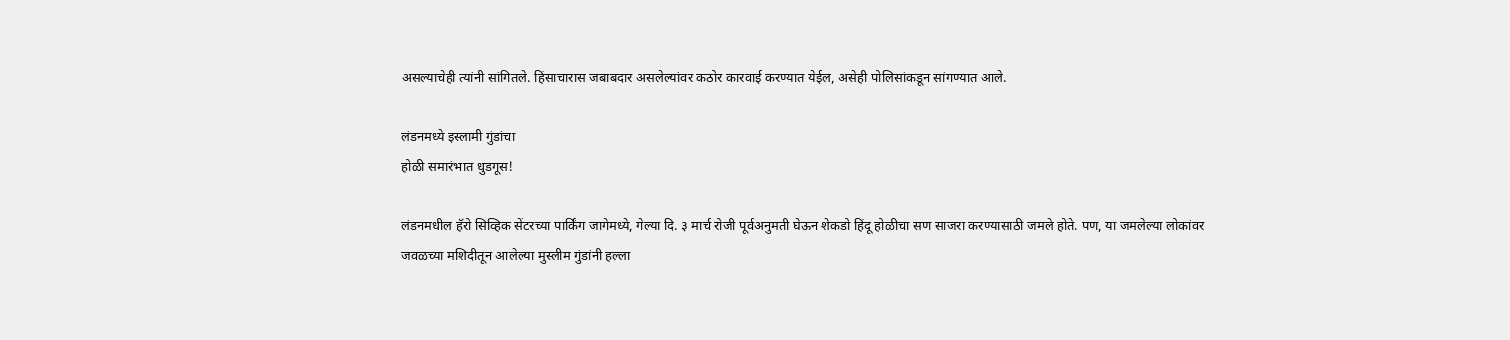असल्याचेही त्यांनी सांगितले. हिंसाचारास जबाबदार असलेल्यांवर कठोर कारवाई करण्यात येईल, असेही पोलिसांकडून सांगण्यात आले.

लंडनमध्ये इस्लामी गुंडांचा
होळी समारंभात धुडगूस!

लंडनमधील हॅरो सिव्हिक सेंटरच्या पार्किंग जागेमध्ये, गेल्या दि. ३ मार्च रोजी पूर्वअनुमती घेऊन शेकडो हिंदू होळीचा सण साजरा करण्यासाठी जमले होते. पण, या जमलेल्या लोकांवर जवळच्या मशिदीतून आलेल्या मुस्लीम गुंडांनी हल्ला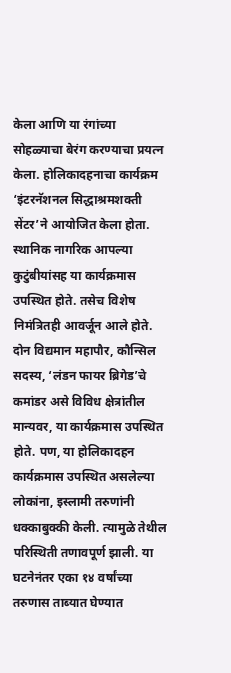केला आणि या रंगांच्या सोहळ्याचा बेरंग करण्याचा प्रयत्न केला. होलिकादहनाचा कार्यक्रम ‘इंटरनॅशनल सिद्धाश्रमशक्ती सेंटर’ने आयोजित केला होता. स्थानिक नागरिक आपल्या कुटुंबीयांसह या कार्यक्रमास उपस्थित होते. तसेच विशेष निमंत्रितही आवर्जून आले होते. दोन विद्यमान महापौर, कौन्सिल सदस्य, ‘लंडन फायर ब्रिगेड’चे कमांडर असे विविध क्षेत्रांतील मान्यवर, या कार्यक्रमास उपस्थित होते. पण, या होलिकादहन कार्यक्रमास उपस्थित असलेल्या लोकांना, इस्लामी तरुणांनी धक्काबुक्की केली. त्यामुळे तेथील परिस्थिती तणावपूर्ण झाली. या घटनेनंतर एका १४ वर्षांच्या तरुणास ताब्यात घेण्यात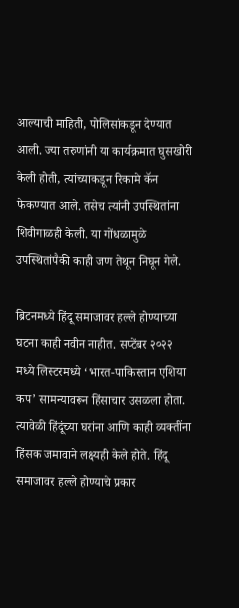आल्याची माहिती, पोलिसांकडून देण्यात आली. ज्या तरुणांनी या कार्यक्रमात घुसखोरी केली होती, त्यांच्याकडून रिकामे कॅन फेकण्यात आले. तसेच त्यांनी उपस्थितांना शिवीगाळही केली. या गोंधळामुळे उपस्थितांपैकी काही जण तेथून निघून गेले.

ब्रिटनमध्ये हिंदू समाजावर हल्ले होण्याच्या घटना काही नवीन नाहीत. सप्टेंबर २०२२ मध्ये लिस्टरमध्ये ‘भारत-पाकिस्तान एशिया कप’ सामन्यावरून हिंसाचार उसळला होता. त्यावेळी हिंदूंच्या घरांना आणि काही व्यक्तींना हिंसक जमावाने लक्ष्यही केले होते. हिंदू समाजावर हल्ले होण्याचे प्रकार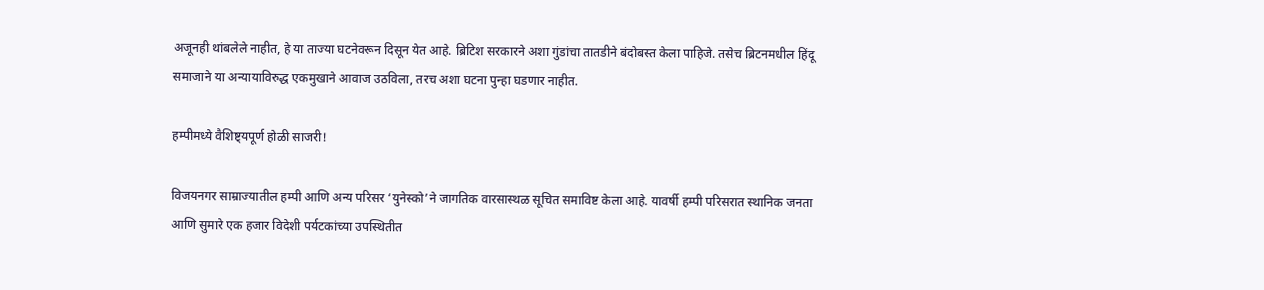अजूनही थांबलेले नाहीत, हे या ताज्या घटनेवरून दिसून येत आहे. ब्रिटिश सरकारने अशा गुंडांचा तातडीने बंदोबस्त केला पाहिजे. तसेच ब्रिटनमधील हिंदू समाजाने या अन्यायाविरुद्ध एकमुखाने आवाज उठविला, तरच अशा घटना पुन्हा घडणार नाहीत.

हम्पीमध्ये वैशिष्ट्यपूर्ण होळी साजरी!

विजयनगर साम्राज्यातील हम्पी आणि अन्य परिसर ‘युनेस्को’ने जागतिक वारसास्थळ सूचित समाविष्ट केला आहे. यावर्षी हम्पी परिसरात स्थानिक जनता आणि सुमारे एक हजार विदेशी पर्यटकांच्या उपस्थितीत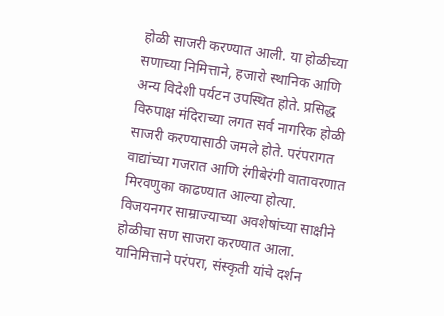होळी साजरी करण्यात आली. या होळीच्या सणाच्या निमित्ताने, हजारो स्थानिक आणि अन्य विदेशी पर्यटन उपस्थित होते. प्रसिद्ध विरुपाक्ष मंदिराच्या लगत सर्व नागरिक होळी साजरी करण्यासाठी जमले होते. परंपरागत वाद्यांच्या गजरात आणि रंगीबेरंगी वातावरणात मिरवणुका काढण्यात आल्या होत्या. विजयनगर साम्राज्याच्या अवशेषांच्या साक्षीने होळीचा सण साजरा करण्यात आला. यानिमित्ताने परंपरा, संस्कृती यांचे दर्शन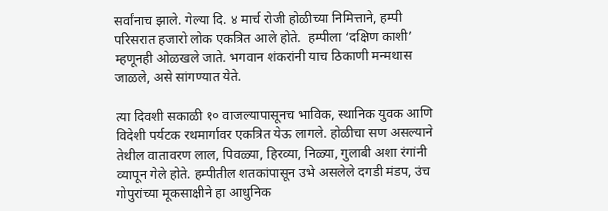सर्वांनाच झाले. गेल्या दि. ४ मार्च रोजी होळीच्या निमित्ताने, हम्पी परिसरात हजारो लोक एकत्रित आले होते.  हम्पीला ‘दक्षिण काशी’ म्हणूनही ओळखले जाते. भगवान शंकरांनी याच ठिकाणी मन्मथास जाळले, असे सांगण्यात येते.

त्या दिवशी सकाळी १० वाजल्यापासूनच भाविक, स्थानिक युवक आणि विदेशी पर्यटक रथमार्गावर एकत्रित येऊ लागले. होळीचा सण असल्याने तेथील वातावरण लाल, पिवळ्या, हिरव्या, निळ्या, गुलाबी अशा रंगांनी व्यापून गेले होते. हम्पीतील शतकांपासून उभे असलेले दगडी मंडप, उंच गोपुरांच्या मूकसाक्षीने हा आधुनिक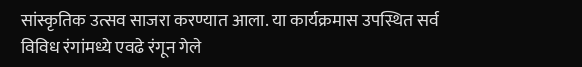सांस्कृतिक उत्सव साजरा करण्यात आला. या कार्यक्रमास उपस्थित सर्व विविध रंगांमध्ये एवढे रंगून गेले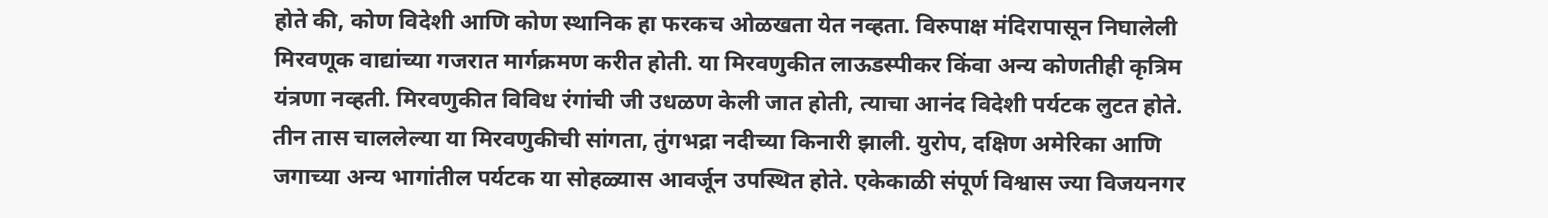होते की, कोण विदेशी आणि कोण स्थानिक हा फरकच ओळखता येत नव्हता. विरुपाक्ष मंदिरापासून निघालेली मिरवणूक वाद्यांच्या गजरात मार्गक्रमण करीत होती. या मिरवणुकीत लाऊडस्पीकर किंवा अन्य कोणतीही कृत्रिम यंत्रणा नव्हती. मिरवणुकीत विविध रंगांची जी उधळण केली जात होती, त्याचा आनंद विदेशी पर्यटक लुटत होते. तीन तास चाललेल्या या मिरवणुकीची सांगता, तुंगभद्रा नदीच्या किनारी झाली. युरोप, दक्षिण अमेरिका आणि जगाच्या अन्य भागांतील पर्यटक या सोहळ्यास आवर्जून उपस्थित होते. एकेकाळी संपूर्ण विश्वास ज्या विजयनगर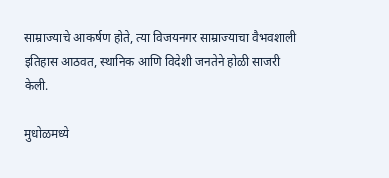साम्राज्याचे आकर्षण होते, त्या विजयनगर साम्राज्याचा वैभवशाली इतिहास आठवत, स्थानिक आणि विदेशी जनतेने होळी साजरी केली.

मुधोळमध्ये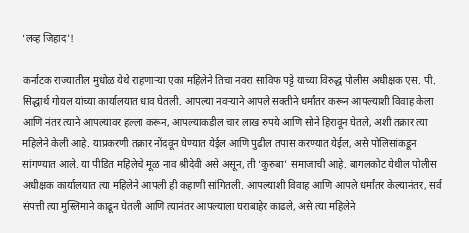‘लव्ह जिहाद’!

कर्नाटक राज्यातील मुधोळ येथे राहणार्‍या एका महिलेने तिचा नवरा साविफ पट्टे याच्या विरुद्ध पोलीस अधीक्षक एस. पी. सिद्धार्थ गोयल यांच्या कार्यालयात धाव घेतली. आपल्या नवर्‍याने आपले सक्तीने धर्मांतर करून आपल्याशी विवाह केला आणि नंतर त्याने आपल्यावर हल्ला करून, आपल्याकडील चार लाख रुपये आणि सोने हिरावून घेतले, अशी तक्रार त्या महिलेने केली आहे. याप्रकरणी तक्रार नोंदवून घेण्यात येईल आणि पुढील तपास करण्यात येईल, असे पोलिसांकडून सांगण्यात आले. या पीडित महिलेचे मूळ नाव श्रीदेवी असे असून, ती ‘कुरुबा’ समाजाची आहे. बागलकोट येथील पोलीस अधीक्षक कार्यालयात त्या महिलेने आपली ही कहाणी सांगितली. आपल्याशी विवाह आणि आपले धर्मांतर केल्यानंतर, सर्व संपत्ती त्या मुस्लिमाने काढून घेतली आणि त्यानंतर आपल्याला घराबाहेर काढले, असे त्या महिलेने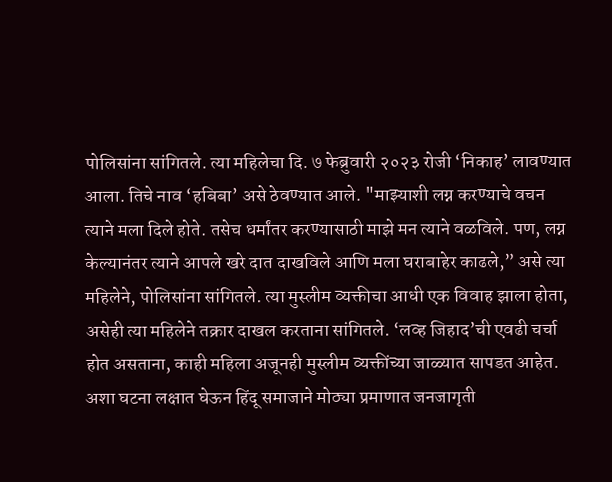पोलिसांना सांगितले. त्या महिलेचा दि. ७ फेब्रुवारी २०२३ रोजी ‘निकाह’ लावण्यात आला. तिचे नाव ‘हबिबा’ असे ठेवण्यात आले. "माझ्याशी लग्न करण्याचे वचन त्याने मला दिले होते. तसेच धर्मांतर करण्यासाठी माझे मन त्याने वळविले. पण, लग्न केल्यानंतर त्याने आपले खरे दात दाखविले आणि मला घराबाहेर काढले,” असे त्या महिलेने, पोलिसांना सांगितले. त्या मुस्लीम व्यक्तीचा आधी एक विवाह झाला होता, असेही त्या महिलेने तक्रार दाखल करताना सांगितले. ‘लव्ह जिहाद’ची एवढी चर्चा होत असताना, काही महिला अजूनही मुस्लीम व्यक्तींच्या जाळ्यात सापडत आहेत. अशा घटना लक्षात घेऊन हिंदू समाजाने मोठ्या प्रमाणात जनजागृती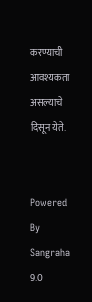करण्याची आवश्यकता असल्याचे दिसून येते.


Powered By Sangraha 9.0